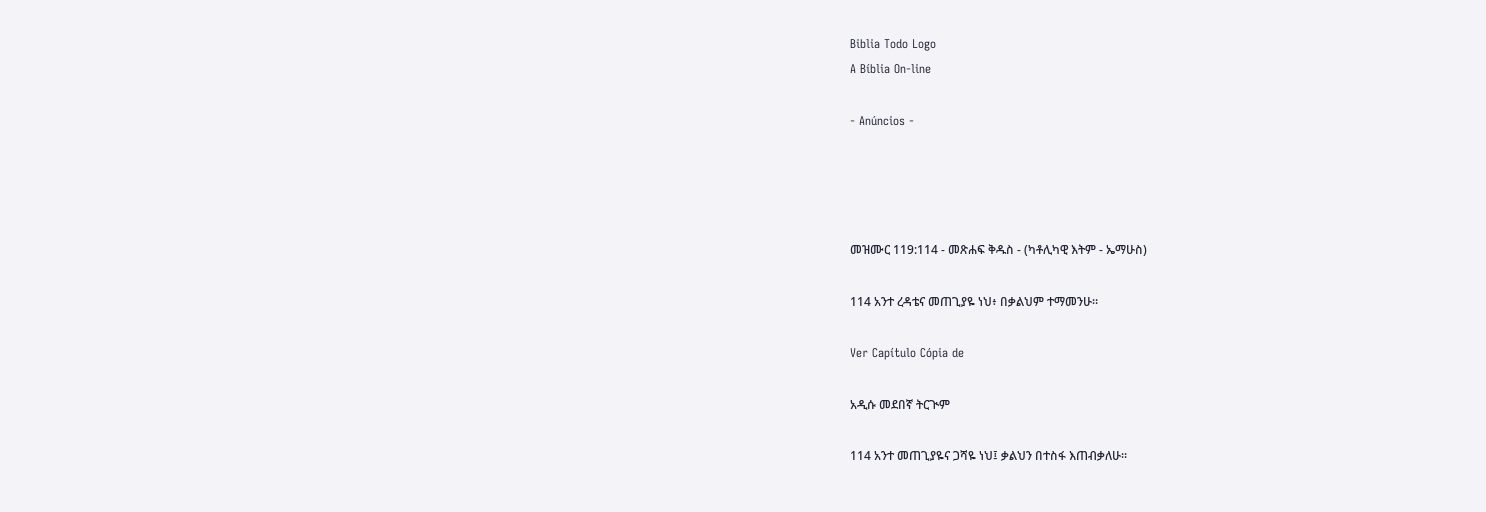Biblia Todo Logo
A Bíblia On-line

- Anúncios -




መዝሙር 119:114 - መጽሐፍ ቅዱስ - (ካቶሊካዊ እትም - ኤማሁስ)

114 አንተ ረዳቴና መጠጊያዬ ነህ፥ በቃልህም ተማመንሁ።

Ver Capítulo Cópia de

አዲሱ መደበኛ ትርጒም

114 አንተ መጠጊያዬና ጋሻዬ ነህ፤ ቃልህን በተስፋ እጠብቃለሁ።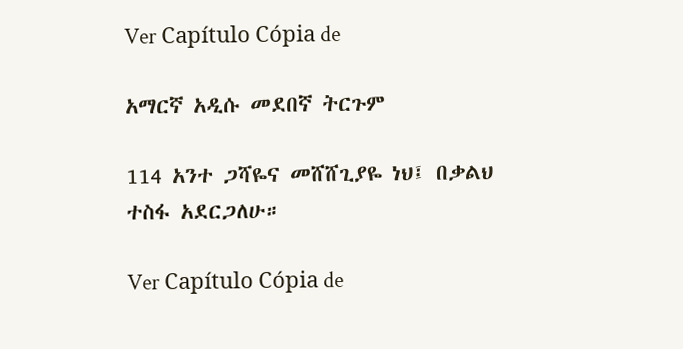Ver Capítulo Cópia de

አማርኛ አዲሱ መደበኛ ትርጉም

114 አንተ ጋሻዬና መሸሸጊያዬ ነህ፤ በቃልህ ተስፋ አደርጋለሁ።

Ver Capítulo Cópia de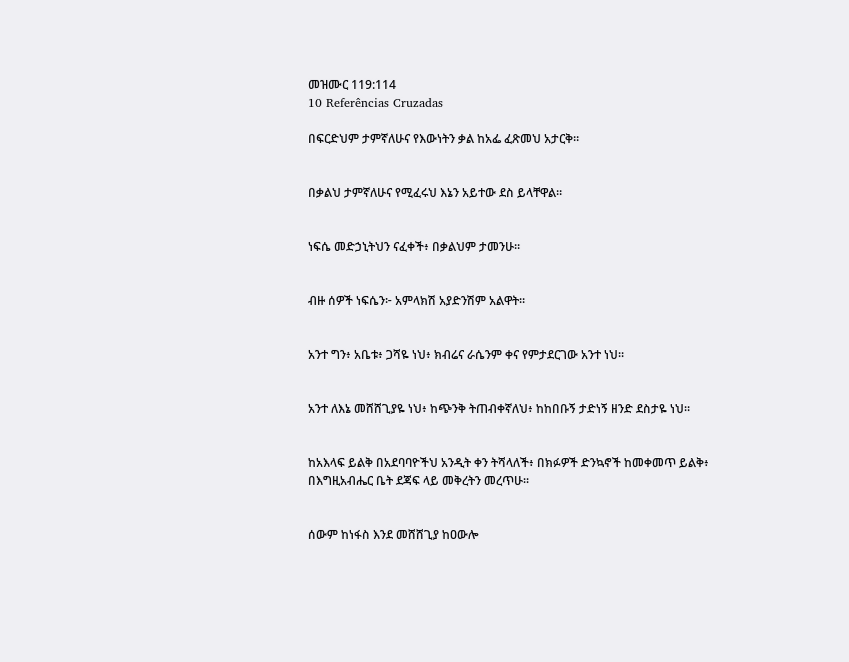መዝሙር 119:114
10 Referências Cruzadas

በፍርድህም ታምኛለሁና የእውነትን ቃል ከአፌ ፈጽመህ አታርቅ።


በቃልህ ታምኛለሁና የሚፈሩህ እኔን አይተው ደስ ይላቸዋል።


ነፍሴ መድኃኒትህን ናፈቀች፥ በቃልህም ታመንሁ።


ብዙ ሰዎች ነፍሴን፦ አምላክሽ አያድንሽም አልዋት።


አንተ ግን፥ አቤቱ፥ ጋሻዬ ነህ፥ ክብሬና ራሴንም ቀና የምታደርገው አንተ ነህ።


አንተ ለእኔ መሸሸጊያዬ ነህ፥ ከጭንቅ ትጠብቀኛለህ፥ ከከበቡኝ ታድነኝ ዘንድ ደስታዬ ነህ።


ከአእላፍ ይልቅ በአደባባዮችህ አንዲት ቀን ትሻላለች፥ በክፉዎች ድንኳኖች ከመቀመጥ ይልቅ፥ በእግዚአብሔር ቤት ደጃፍ ላይ መቅረትን መረጥሁ።


ሰውም ከነፋስ እንደ መሸሸጊያ ከዐውሎ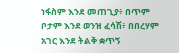ነፋስም እንደ መጠጊያ፥ በጥም ቦታም እንደ ወንዝ ፈሳሽ፥ በበረሃም አገር እንደ ትልቅ ቋጥኝ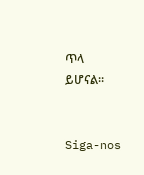ጥላ ይሆናል።


Siga-nos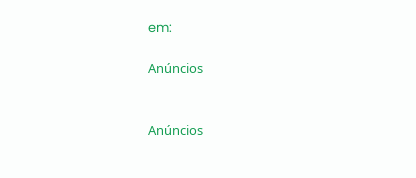em:

Anúncios


Anúncios